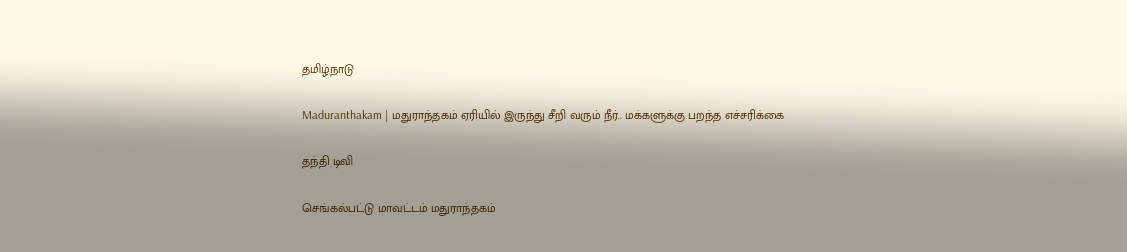தமிழ்நாடு

Maduranthakam | மதுராந்தகம் ஏரியில் இருந்து சீறி வரும் நீர்.. மக்களுக்கு பறந்த எச்சரிக்கை

தந்தி டிவி

செங்கல்பட்டு மாவட்டம் மதுராந்தகம்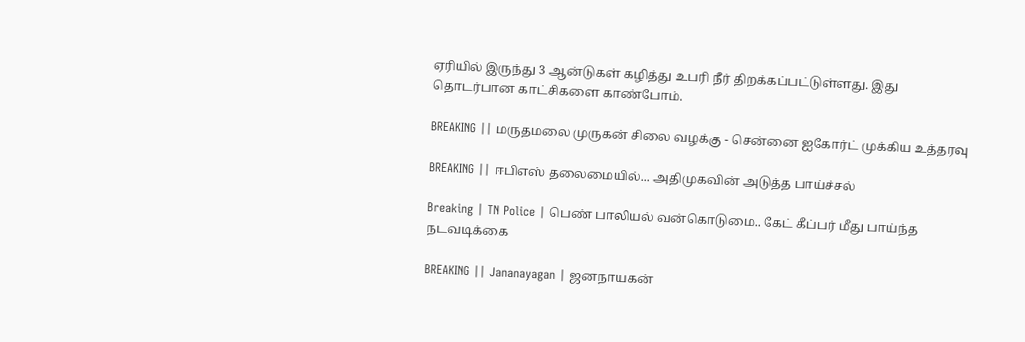ஏரியில் இருந்து 3 ஆன்டுகள் கழித்து உபரி நீர் திறக்கப்பட்டுள்ளது. இது தொடர்பான காட்சிகளை காண்போம்.

BREAKING || மருதமலை முருகன் சிலை வழக்கு - சென்னை ஐகோர்ட் முக்கிய உத்தரவு

BREAKING || ஈபிஎஸ் தலைமையில்... அதிமுகவின் அடுத்த பாய்ச்சல்

Breaking | TN Police | பெண் பாலியல் வன்கொடுமை.. கேட் கீப்பர் மீது பாய்ந்த நடவடிக்கை

BREAKING || Jananayagan | ஜனநாயகன்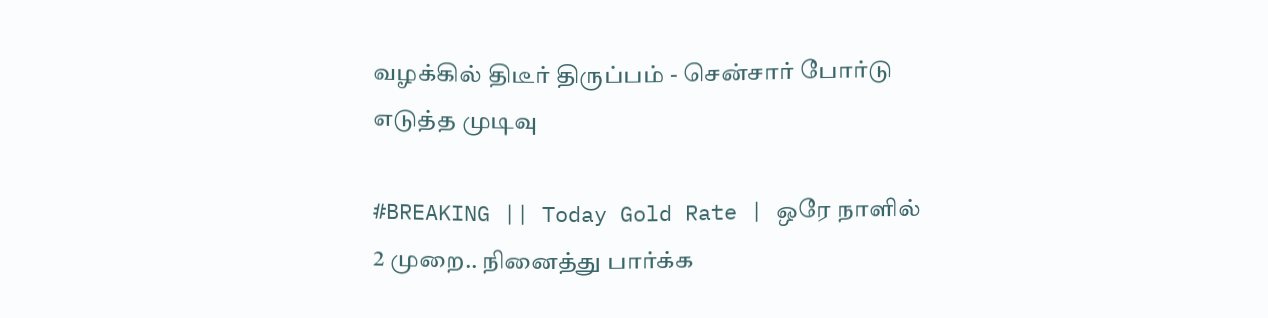வழக்கில் திடீர் திருப்பம் - சென்சார் போர்டு எடுத்த முடிவு

#BREAKING || Today Gold Rate | ஒரே நாளில் 2 முறை.. நினைத்து பார்க்க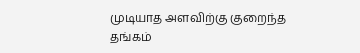முடியாத அளவிற்கு குறைந்த தங்கம்